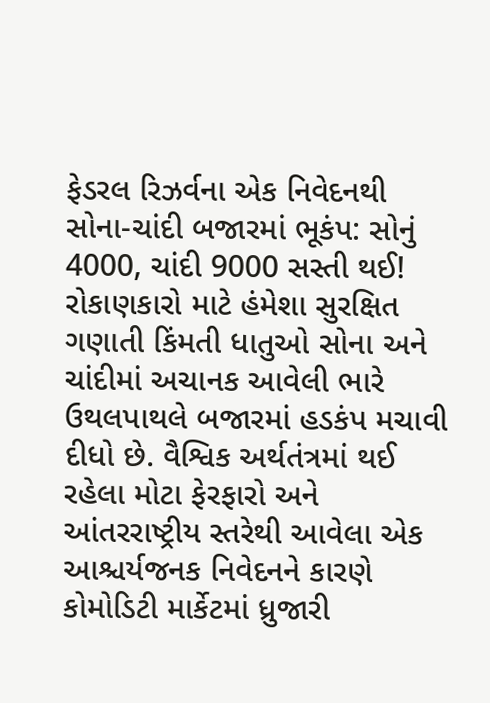ફેડરલ રિઝર્વના એક નિવેદનથી સોના-ચાંદી બજારમાં ભૂકંપ: સોનું 4000, ચાંદી 9000 સસ્તી થઈ!
રોકાણકારો માટે હંમેશા સુરક્ષિત ગણાતી કિંમતી ધાતુઓ સોના અને ચાંદીમાં અચાનક આવેલી ભારે ઉથલપાથલે બજારમાં હડકંપ મચાવી દીધો છે. વૈશ્વિક અર્થતંત્રમાં થઈ રહેલા મોટા ફેરફારો અને આંતરરાષ્ટ્રીય સ્તરેથી આવેલા એક આશ્ચર્યજનક નિવેદનને કારણે કોમોડિટી માર્કેટમાં ધ્રુજારી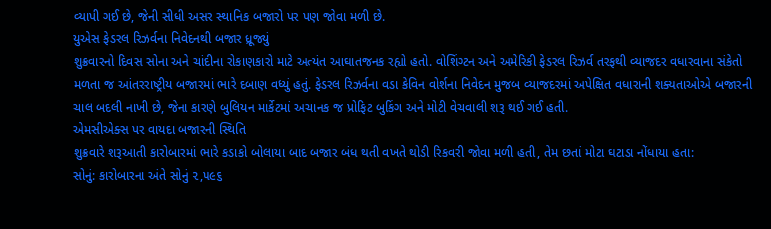વ્યાપી ગઈ છે, જેની સીધી અસર સ્થાનિક બજારો પર પણ જોવા મળી છે.
યુએસ ફેડરલ રિઝર્વના નિવેદનથી બજાર ધ્રૂજ્યું
શુક્રવારનો દિવસ સોના અને ચાંદીના રોકાણકારો માટે અત્યંત આઘાતજનક રહ્યો હતો. વોશિંગ્ટન અને અમેરિકી ફેડરલ રિઝર્વ તરફથી વ્યાજદર વધારવાના સંકેતો મળતા જ આંતરરાષ્ટ્રીય બજારમાં ભારે દબાણ વધ્યું હતું. ફેડરલ રિઝર્વના વડા કેવિન વોર્શના નિવેદન મુજબ વ્યાજદરમાં અપેક્ષિત વધારાની શક્યતાઓએ બજારની ચાલ બદલી નાખી છે, જેના કારણે બુલિયન માર્કેટમાં અચાનક જ પ્રોફિટ બુકિંગ અને મોટી વેચવાલી શરૂ થઈ ગઈ હતી.
એમસીએક્સ પર વાયદા બજારની સ્થિતિ
શુક્રવારે શરૂઆતી કારોબારમાં ભારે કડાકો બોલાયા બાદ બજાર બંધ થતી વખતે થોડી રિકવરી જોવા મળી હતી, તેમ છતાં મોટા ઘટાડા નોંધાયા હતા:
સોનું: કારોબારના અંતે સોનું ૨,૫૯૬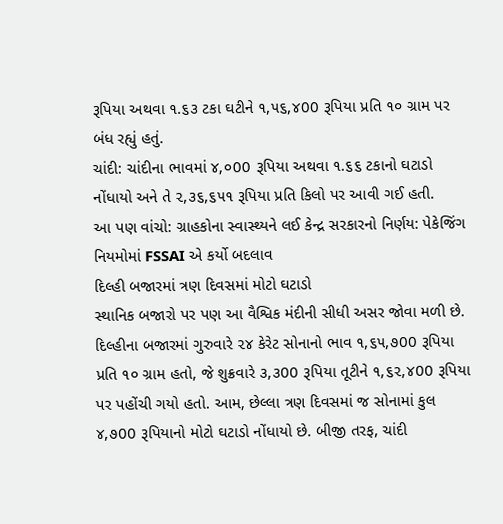રૂપિયા અથવા ૧.૬૩ ટકા ઘટીને ૧,૫૬,૪00 રૂપિયા પ્રતિ ૧૦ ગ્રામ પર બંધ રહ્યું હતું.
ચાંદી: ચાંદીના ભાવમાં ૪,૦00 રૂપિયા અથવા ૧.૬૬ ટકાનો ઘટાડો નોંધાયો અને તે ૨,૩૬,૬૫૧ રૂપિયા પ્રતિ કિલો પર આવી ગઈ હતી.
આ પણ વાંચો: ગ્રાહકોના સ્વાસ્થ્યને લઈ કેન્દ્ર સરકારનો નિર્ણય: પેકેજિંગ નિયમોમાં FSSAI એ કર્યો બદલાવ
દિલ્હી બજારમાં ત્રણ દિવસમાં મોટો ઘટાડો
સ્થાનિક બજારો પર પણ આ વૈશ્વિક મંદીની સીધી અસર જોવા મળી છે. દિલ્હીના બજારમાં ગુરુવારે ૨૪ કેરેટ સોનાનો ભાવ ૧,૬૫,૭00 રૂપિયા પ્રતિ ૧૦ ગ્રામ હતો, જે શુક્રવારે ૩,૩00 રૂપિયા તૂટીને ૧,૬૨,૪00 રૂપિયા પર પહોંચી ગયો હતો. આમ, છેલ્લા ત્રણ દિવસમાં જ સોનામાં કુલ ૪,૭00 રૂપિયાનો મોટો ઘટાડો નોંધાયો છે. બીજી તરફ, ચાંદી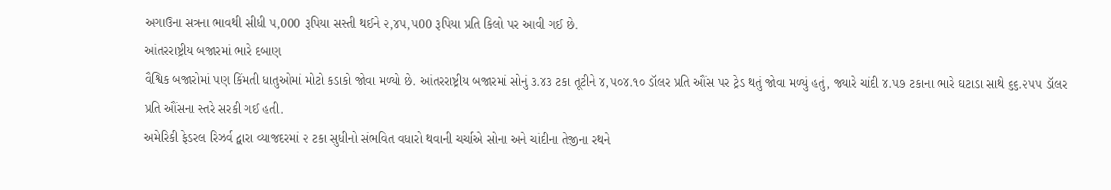અગાઉના સત્રના ભાવથી સીધી ૫,000 રૂપિયા સસ્તી થઈને ૨,૪૫,૫00 રૂપિયા પ્રતિ કિલો પર આવી ગઈ છે.
આંતરરાષ્ટ્રીય બજારમાં ભારે દબાણ
વૈશ્વિક બજારોમાં પણ કિંમતી ધાતુઓમાં મોટો કડાકો જોવા મળ્યો છે. આંતરરાષ્ટ્રીય બજારમાં સોનું ૩.૪૩ ટકા તૂટીને ૪,૫૦૪.૧૦ ડૉલર પ્રતિ ઔંસ પર ટ્રેડ થતું જોવા મળ્યું હતું, જ્યારે ચાંદી ૪.૫૭ ટકાના ભારે ઘટાડા સાથે ૬૬.૨૫૫ ડૉલર પ્રતિ ઔંસના સ્તરે સરકી ગઈ હતી.
અમેરિકી ફેડરલ રિઝર્વ દ્વારા વ્યાજદરમાં ૨ ટકા સુધીનો સંભવિત વધારો થવાની ચર્ચાએ સોના અને ચાંદીના તેજીના રથને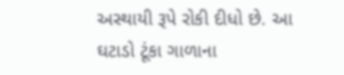અસ્થાયી રૂપે રોકી દીધો છે. આ ઘટાડો ટૂંકા ગાળાના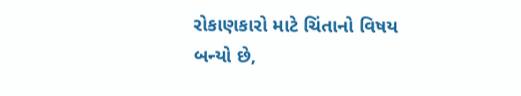રોકાણકારો માટે ચિંતાનો વિષય બન્યો છે,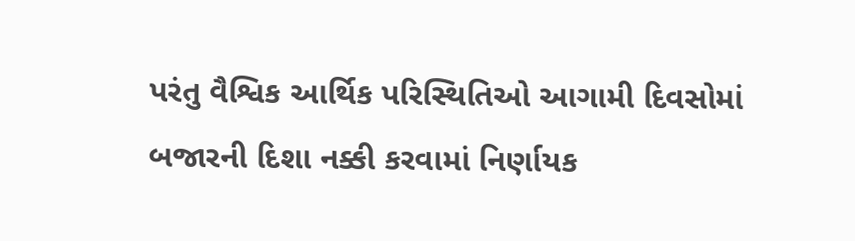પરંતુ વૈશ્વિક આર્થિક પરિસ્થિતિઓ આગામી દિવસોમાં બજારની દિશા નક્કી કરવામાં નિર્ણાયક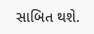સાબિત થશે.